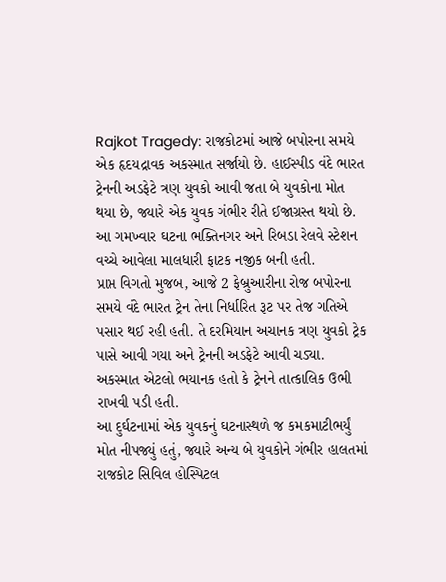Rajkot Tragedy: રાજકોટમાં આજે બપોરના સમયે એક હૃદયદ્રાવક અકસ્માત સર્જાયો છે. હાઈસ્પીડ વંદે ભારત ટ્રેનની અડફેટે ત્રણ યુવકો આવી જતા બે યુવકોના મોત થયા છે, જ્યારે એક યુવક ગંભીર રીતે ઈજાગ્રસ્ત થયો છે. આ ગમખ્વાર ઘટના ભક્તિનગર અને રિબડા રેલવે સ્ટેશન વચ્ચે આવેલા માલધારી ફાટક નજીક બની હતી.
પ્રાપ્ત વિગતો મુજબ, આજે 2 ફેબ્રુઆરીના રોજ બપોરના સમયે વંદે ભારત ટ્રેન તેના નિર્ધારિત રૂટ પર તેજ ગતિએ પસાર થઈ રહી હતી. તે દરમિયાન અચાનક ત્રણ યુવકો ટ્રેક પાસે આવી ગયા અને ટ્રેનની અડફેટે આવી ચડ્યા. અકસ્માત એટલો ભયાનક હતો કે ટ્રેનને તાત્કાલિક ઉભી રાખવી પડી હતી.
આ દુર્ઘટનામાં એક યુવકનું ઘટનાસ્થળે જ કમકમાટીભર્યું મોત નીપજ્યું હતું, જ્યારે અન્ય બે યુવકોને ગંભીર હાલતમાં રાજકોટ સિવિલ હોસ્પિટલ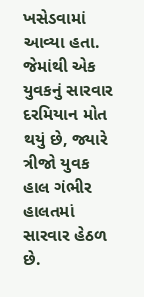ખસેડવામાં આવ્યા હતા. જેમાંથી એક યુવકનું સારવાર દરમિયાન મોત થયું છે, જ્યારે ત્રીજો યુવક હાલ ગંભીર હાલતમાં સારવાર હેઠળ છે.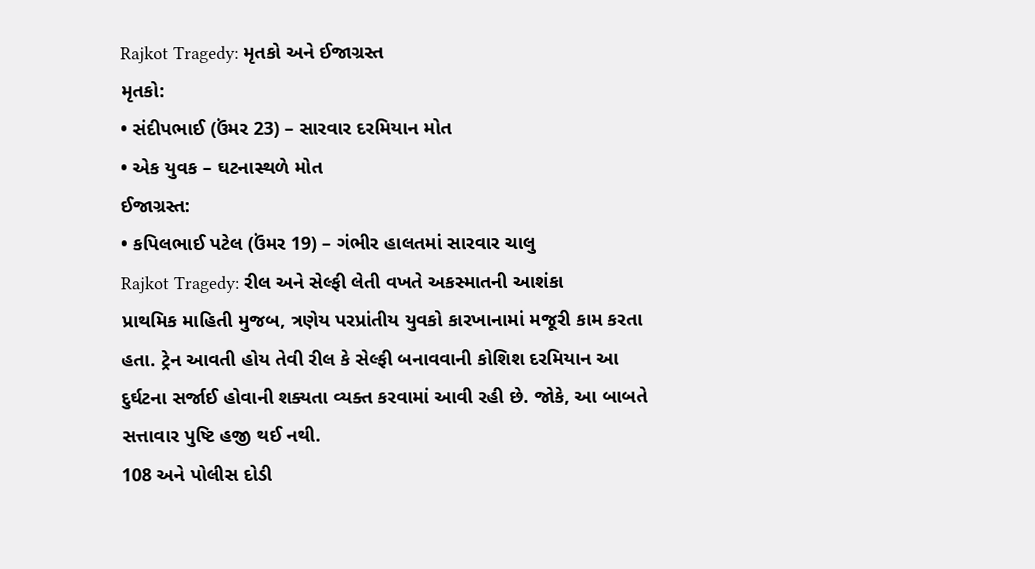Rajkot Tragedy: મૃતકો અને ઈજાગ્રસ્ત
મૃતકો:
• સંદીપભાઈ (ઉંમર 23) – સારવાર દરમિયાન મોત
• એક યુવક – ઘટનાસ્થળે મોત
ઈજાગ્રસ્ત:
• કપિલભાઈ પટેલ (ઉંમર 19) – ગંભીર હાલતમાં સારવાર ચાલુ
Rajkot Tragedy: રીલ અને સેલ્ફી લેતી વખતે અકસ્માતની આશંકા
પ્રાથમિક માહિતી મુજબ, ત્રણેય પરપ્રાંતીય યુવકો કારખાનામાં મજૂરી કામ કરતા હતા. ટ્રેન આવતી હોય તેવી રીલ કે સેલ્ફી બનાવવાની કોશિશ દરમિયાન આ દુર્ઘટના સર્જાઈ હોવાની શક્યતા વ્યક્ત કરવામાં આવી રહી છે. જોકે, આ બાબતે સત્તાવાર પુષ્ટિ હજી થઈ નથી.
108 અને પોલીસ દોડી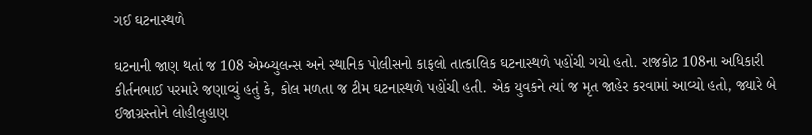ગઈ ઘટનાસ્થળે

ઘટનાની જાણ થતાં જ 108 એમ્બ્યુલન્સ અને સ્થાનિક પોલીસનો કાફલો તાત્કાલિક ઘટનાસ્થળે પહોંચી ગયો હતો. રાજકોટ 108ના અધિકારી કીર્તનભાઈ પરમારે જણાવ્યું હતું કે, કોલ મળતા જ ટીમ ઘટનાસ્થળે પહોંચી હતી. એક યુવકને ત્યાં જ મૃત જાહેર કરવામાં આવ્યો હતો, જ્યારે બે ઈજાગ્રસ્તોને લોહીલુહાણ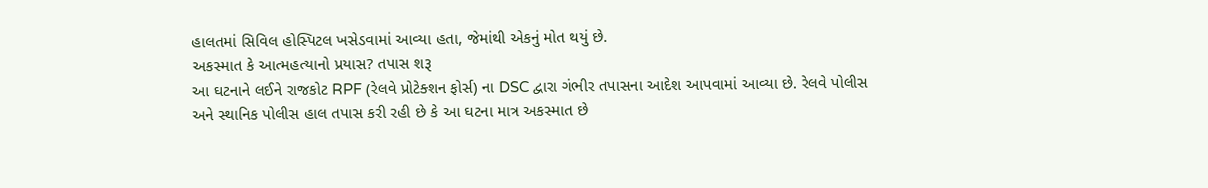હાલતમાં સિવિલ હોસ્પિટલ ખસેડવામાં આવ્યા હતા, જેમાંથી એકનું મોત થયું છે.
અકસ્માત કે આત્મહત્યાનો પ્રયાસ? તપાસ શરૂ
આ ઘટનાને લઈને રાજકોટ RPF (રેલવે પ્રોટેક્શન ફોર્સ) ના DSC દ્વારા ગંભીર તપાસના આદેશ આપવામાં આવ્યા છે. રેલવે પોલીસ અને સ્થાનિક પોલીસ હાલ તપાસ કરી રહી છે કે આ ઘટના માત્ર અકસ્માત છે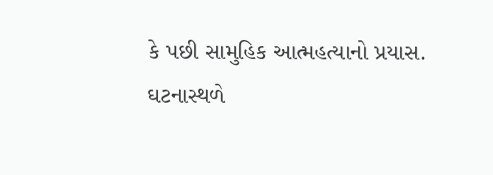કે પછી સામુહિક આત્મહત્યાનો પ્રયાસ. ઘટનાસ્થળે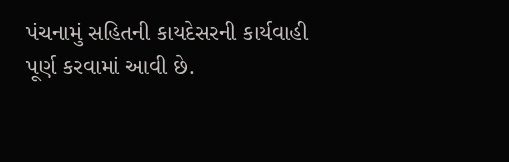પંચનામું સહિતની કાયદેસરની કાર્યવાહી પૂર્ણ કરવામાં આવી છે.